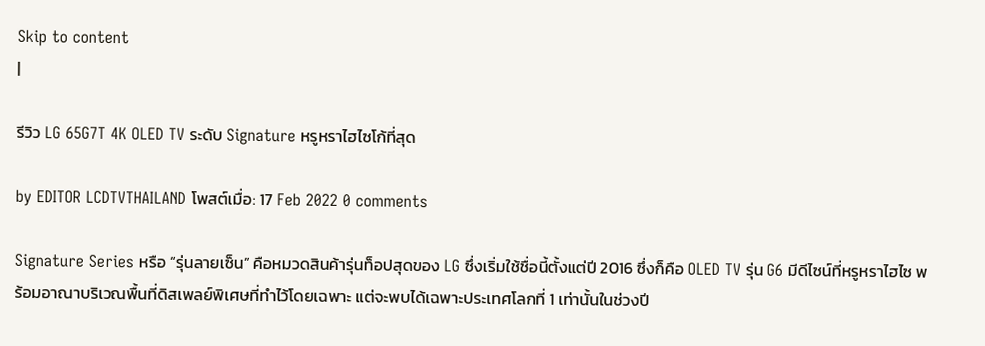Skip to content
|

รีวิว LG 65G7T 4K OLED TV ระดับ Signature หรูหราไฮไซโก้ที่สุด

by EDITOR LCDTVTHAILAND โพสต์เมื่อ: 17 Feb 2022 0 comments

Signature Series หรือ “รุ่นลายเซ็น” คือหมวดสินค้ารุ่นท็อปสุดของ LG ซึ่งเริ่มใช้ชื่อนี้ตั้งแต่ปี 2016 ซึ่งก็คือ OLED TV รุ่น G6 มีดีไซน์ที่หรูหราไฮไซ พร้อมอาณาบริเวณพื้นที่ดิสเพลย์พิเศษที่ทำไว้โดยเฉพาะ แต่จะพบได้เฉพาะประเทศโลกที่ 1 เท่านั้นในช่วงปี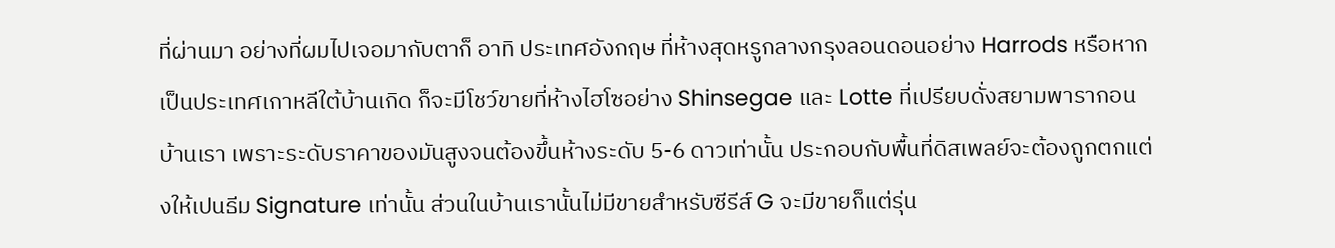ที่ผ่านมา อย่างที่ผมไปเจอมากับตาก็ อาทิ ประเทศอังกฤษ ที่ห้างสุดหรูกลางกรุงลอนดอนอย่าง Harrods หรือหากเป็นประเทศเกาหลีใต้บ้านเกิด ก็จะมีโชว์ขายที่ห้างไฮโซอย่าง Shinsegae และ Lotte ที่เปรียบดั่งสยามพารากอนบ้านเรา เพราะระดับราคาของมันสูงจนต้องขึ้นห้างระดับ 5-6 ดาวเท่านั้น ประกอบกับพื้นที่ดิสเพลย์จะต้องถูกตกแต่งให้เปนธีม Signature เท่านั้น ส่วนในบ้านเรานั้นไม่มีขายสำหรับซีรีส์ G จะมีขายก็แต่รุ่น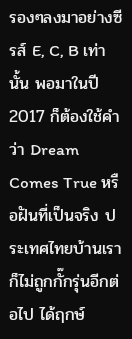รองๆลงมาอย่างซีรส์ E, C, B เท่านั้น พอมาในปี 2017 ก็ต้องใช้คำว่า Dream Comes True หรือฝันที่เป็นจริง ประเทศไทยบ้านเราก็ไม่ถูกกั๊กรุ่นอีกต่อไป ได้ฤกษ์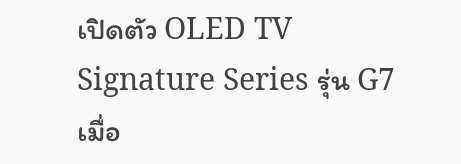เปิดตัว OLED TV Signature Series รุ่น G7 เมื่อ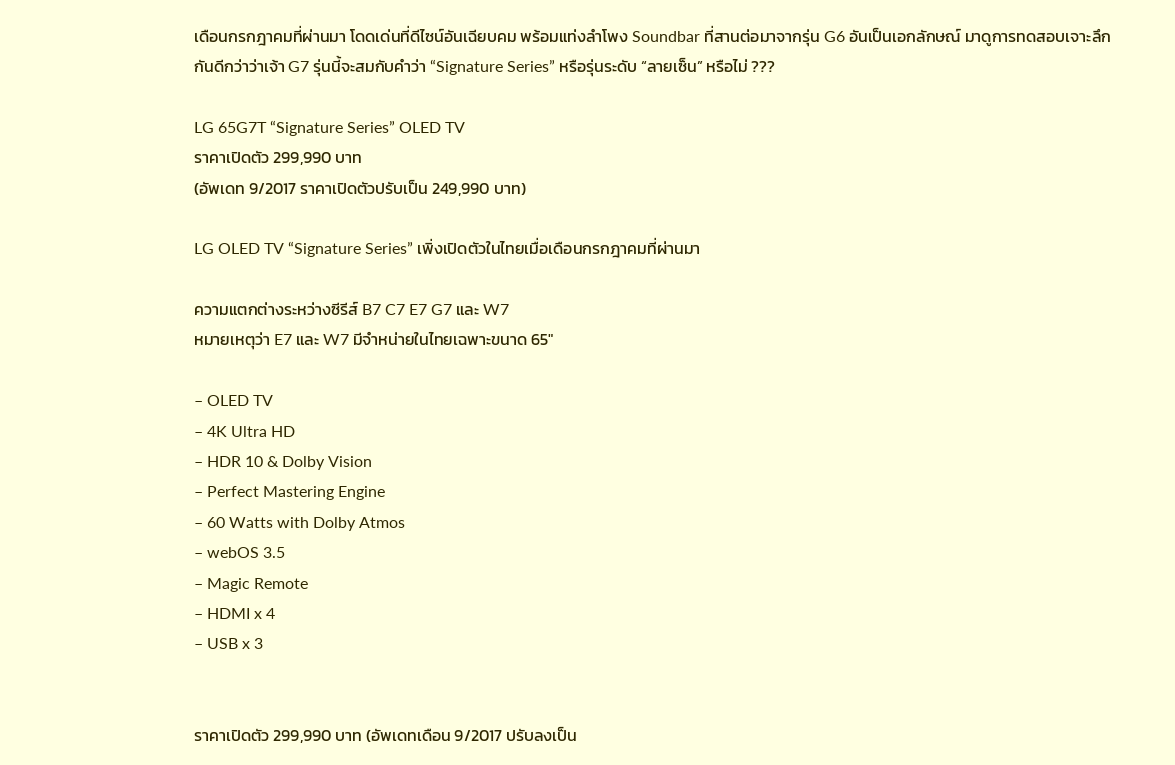เดือนกรกฎาคมที่ผ่านมา โดดเด่นที่ดีไซน์อันเฉียบคม พร้อมแท่งลำโพง Soundbar ที่สานต่อมาจากรุ่น G6 อันเป็นเอกลักษณ์ มาดูการทดสอบเจาะลึกกันดีกว่าว่าเจ้า G7 รุ่นนี้จะสมกับคำว่า “Signature Series” หรือรุ่นระดับ “ลายเซ็น” หรือไม่ ???

LG 65G7T “Signature Series” OLED TV
ราคาเปิดตัว 299,990 บาท
(อัพเดท 9/2017 ราคาเปิดตัวปรับเป็น 249,990 บาท)

LG OLED TV “Signature Series” เพิ่งเปิดตัวในไทยเมื่อเดือนกรกฎาคมที่ผ่านมา

ความแตกต่างระหว่างซีรีส์ B7 C7 E7 G7 และ W7
หมายเหตุว่า E7 และ W7 มีจำหน่ายในไทยเฉพาะขนาด 65″

– OLED TV
– 4K Ultra HD
– HDR 10 & Dolby Vision
– Perfect Mastering Engine
– 60 Watts with Dolby Atmos
– webOS 3.5
– Magic Remote
– HDMI x 4
– USB x 3


ราคาเปิดตัว 299,990 บาท (อัพเดทเดือน 9/2017 ปรับลงเป็น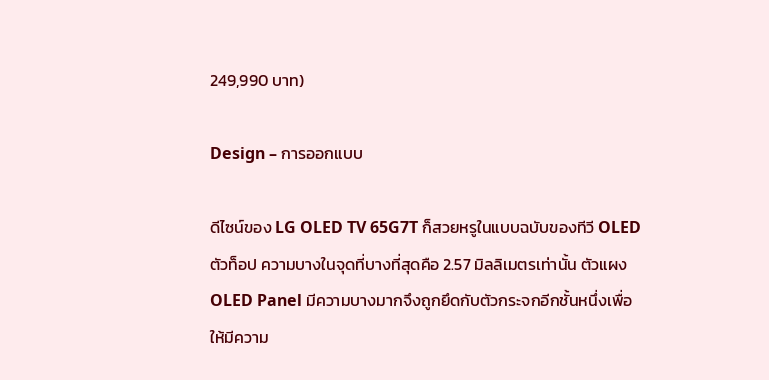249,990 บาท)

Design – การออกแบบ

ดีไซน์ของ LG OLED TV 65G7T ก็สวยหรูในแบบฉบับของทีวี OLED ตัวท็อป ความบางในจุดที่บางที่สุดคือ 2.57 มิลลิเมตรเท่านั้น ตัวแผง OLED Panel มีความบางมากจึงถูกยึดกับตัวกระจกอีกชั้นหนึ่งเพื่อให้มีความ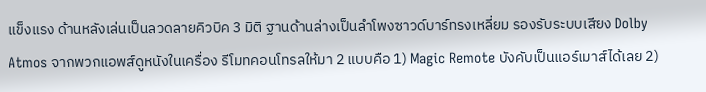แข็งแรง ด้านหลังเล่นเป็นลวดลายคิวบิค 3 มิติ ฐานด้านล่างเป็นลำโพงซาวด์บาร์ทรงเหลี่ยม รองรับระบบเสียง Dolby Atmos จากพวกแอพส์ดูหนังในเครื่อง รีโมทคอนโทรลให้มา 2 แบบคือ 1) Magic Remote บังคับเป็นแอร์เมาส์ได้เลย 2)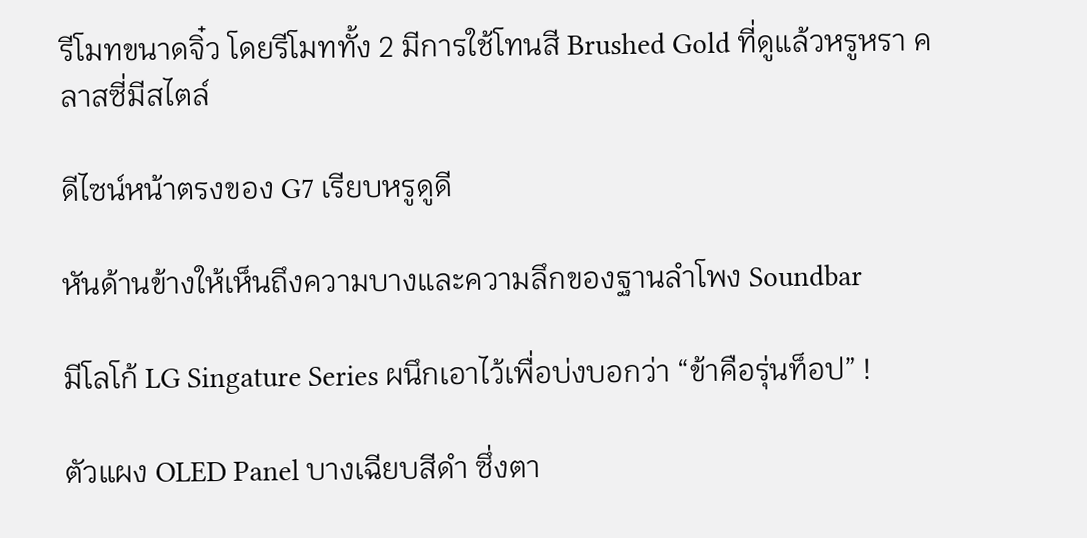รีโมทขนาดจิ๋ว โดยรีโมททั้ง 2 มีการใช้โทนสี Brushed Gold ที่ดูแล้วหรูหรา คลาสซี่มีสไตล์

ดีไซน์หน้าตรงของ G7 เรียบหรูดูดี

หันด้านข้างให้เห็นถึงความบางและความลึกของฐานลำโพง Soundbar

มีโลโก้ LG Singature Series ผนึกเอาไว้เพื่อบ่งบอกว่า “ข้าคือรุ่นท็อป” !

ตัวแผง OLED Panel บางเฉียบสีดำ ซึ่งตา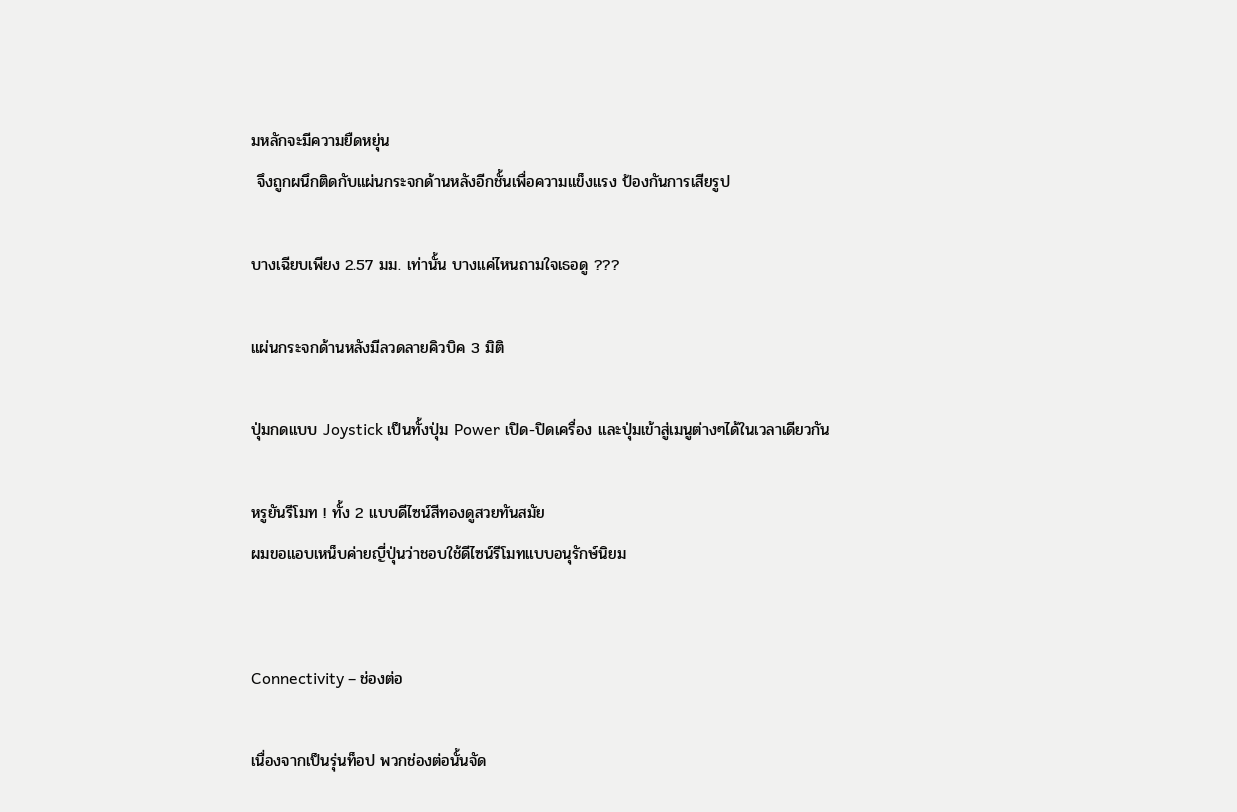มหลักจะมีความยืดหยุ่น
 จึงถูกผนึกติดกับแผ่นกระจกด้านหลังอีกชั้นเพื่อความแข็งแรง ป้องกันการเสียรูป

บางเฉียบเพียง 2.57 มม. เท่านั้น บางแค่ไหนถามใจเธอดู ???

แผ่นกระจกด้านหลังมีลวดลายคิวบิค 3 มิติ

ปุ่มกดแบบ Joystick เป็นทั้งปุ่ม Power เปิด-ปิดเครื่อง และปุ่มเข้าสู่เมนูต่างๆได้ในเวลาเดียวกัน

หรูยันรีโมท ! ทั้ง 2 แบบดีไซน์สีทองดูสวยทันสมัย
ผมขอแอบเหน็บค่ายญี่ปุ่นว่าชอบใช้ดีไซน์รีโมทแบบอนุรักษ์นิยม


Connectivity – ช่องต่อ

เนื่องจากเป็นรุ่นท็อป พวกช่องต่อนั้นจัด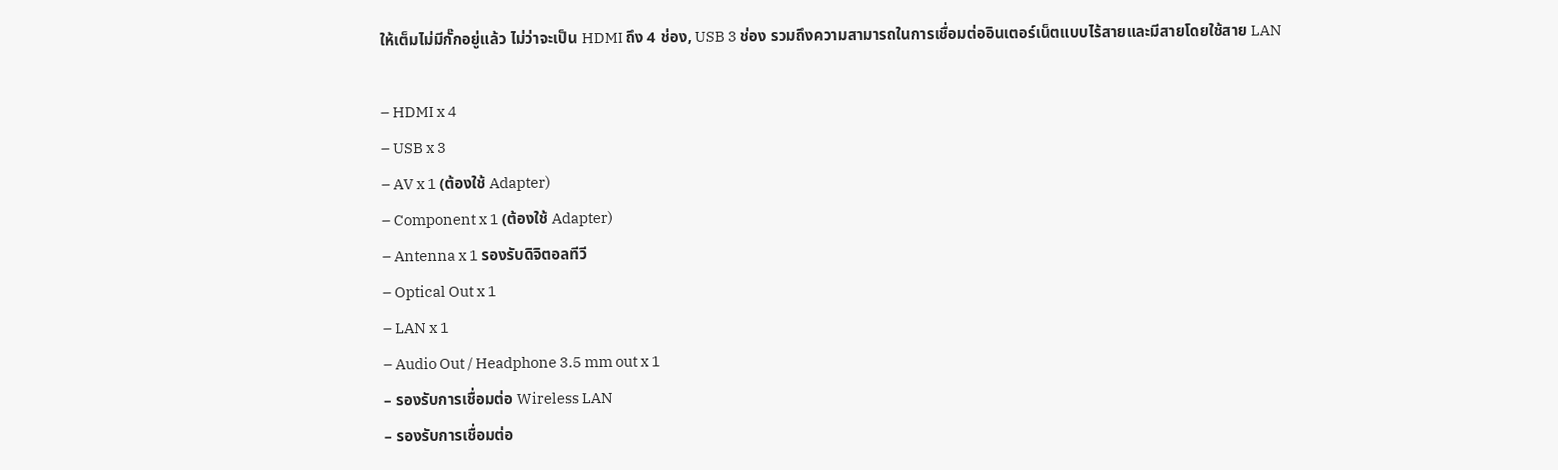ให้เต็มไม่มีกั๊กอยู่แล้ว ไม่ว่าจะเป็น HDMI ถึง 4 ช่อง, USB 3 ช่อง รวมถึงความสามารถในการเชื่อมต่ออินเตอร์เน็ตแบบไร้สายและมีสายโดยใช้สาย LAN

– HDMI x 4
– USB x 3
– AV x 1 (ต้องใช้ Adapter)
– Component x 1 (ต้องใช้ Adapter)
– Antenna x 1 รองรับดิจิตอลทีวี
– Optical Out x 1
– LAN x 1
– Audio Out / Headphone 3.5 mm out x 1
– รองรับการเชื่อมต่อ Wireless LAN
– รองรับการเชื่อมต่อ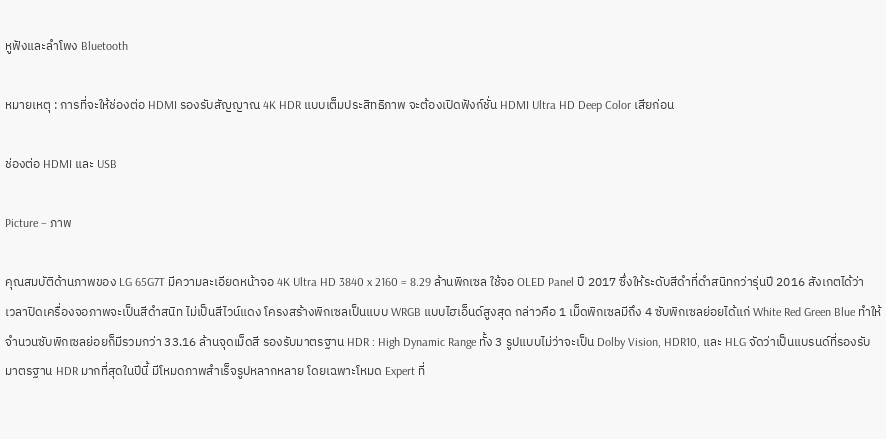หูฟังและลำโพง Bluetooth

หมายเหตุ : การที่จะให้ช่องต่อ HDMI รองรับสัญญาณ 4K HDR แบบเต็มประสิทธิภาพ จะต้องเปิดฟังก์ชั่น HDMI Ultra HD Deep Color เสียก่อน

ช่องต่อ HDMI และ USB

Picture – ภาพ

คุณสมบัติด้านภาพของ LG 65G7T มีความละเอียดหน้าจอ 4K Ultra HD 3840 x 2160 = 8.29 ล้านพิกเซล ใช้จอ OLED Panel ปี 2017 ซึ่งให้ระดับสีดำที่ดำสนิทกว่ารุ่นปี 2016 สังเกตได้ว่าเวลาปิดเครื่องจอภาพจะเป็นสีดำสนิท ไม่เป็นสีไวน์แดง โครงสร้างพิกเซลเป็นแบบ WRGB แบบไฮเอ็นด์สูงสุด กล่าวคือ 1 เม็ดพิกเซลมีถึง 4 ซับพิกเซลย่อยได้แก่ White Red Green Blue ทำให้จำนวนซับพิกเซลย่อยก็มีรวมกว่า 33.16 ล้านจุดเม็ดสี รองรับมาตรฐาน HDR : High Dynamic Range ทั้ง 3 รูปแบบไม่ว่าจะเป็น Dolby Vision, HDR10, และ HLG จัดว่าเป็นแบรนด์ที่รองรับมาตรฐาน HDR มากที่สุดในปีนี้ มีโหมดภาพสำเร็จรูปหลากหลาย โดยเฉพาะโหมด Expert ที่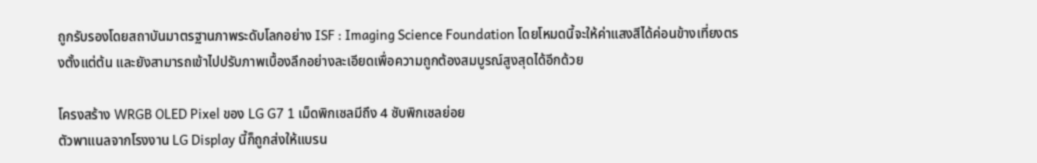ถูกรับรองโดยสถาบันมาตรฐานภาพระดับโลกอย่าง ISF : Imaging Science Foundation โดยโหมดนี้จะให้ค่าแสงสีได้ค่อนข้างเที่ยงตรงตั้งแต่ต้น และยังสามารถเข้าไปปรับภาพเบื้องลึกอย่างละเอียดเพื่อความถูกต้องสมบูรณ์สูงสุดได้อีกด้วย

โครงสร้าง WRGB OLED Pixel ของ LG G7 1 เม็ดพิกเซลมีถึง 4 ซับพิกเซลย่อย
ตัวพาแนลจากโรงงาน LG Display นี้ก็ถูกส่งให้แบรน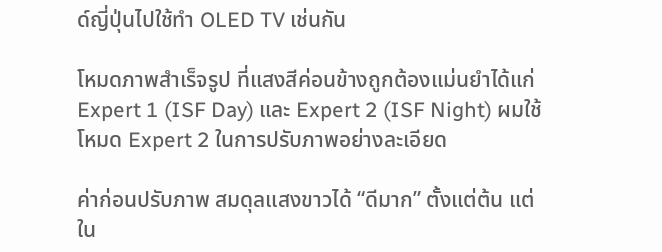ด์ญี่ปุ่นไปใช้ทำ OLED TV เช่นกัน

โหมดภาพสำเร็จรูป ที่แสงสีค่อนข้างถูกต้องแม่นยำได้แก่
Expert 1 (ISF Day) และ Expert 2 (ISF Night) ผมใช้โหมด Expert 2 ในการปรับภาพอย่างละเอียด

ค่าก่อนปรับภาพ สมดุลแสงขาวได้ “ดีมาก” ตั้งแต่ต้น แต่ใน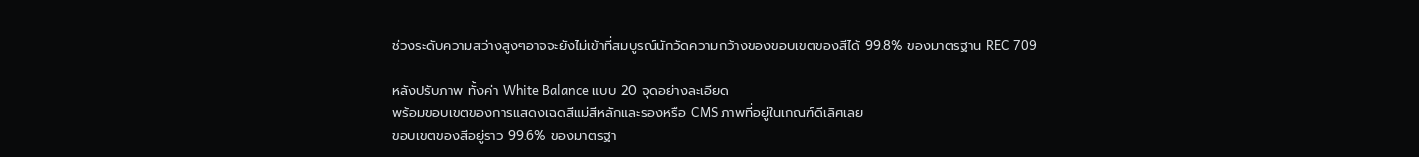ช่วงระดับความสว่างสูงๆอาจจะยังไม่เข้าที่สมบูรณ์นักวัดความกว้างของขอบเขตของสีได้ 99.8% ของมาตรฐาน REC 709

หลังปรับภาพ ทั้งค่า White Balance แบบ 20 จุดอย่างละเอียด
พร้อมขอบเขตของการแสดงเฉดสีแม่สีหลักและรองหรือ CMS ภาพที่อยู่ในเกณฑ์ดีเลิศเลย
ขอบเขตของสีอยู่ราว 99.6% ของมาตรฐา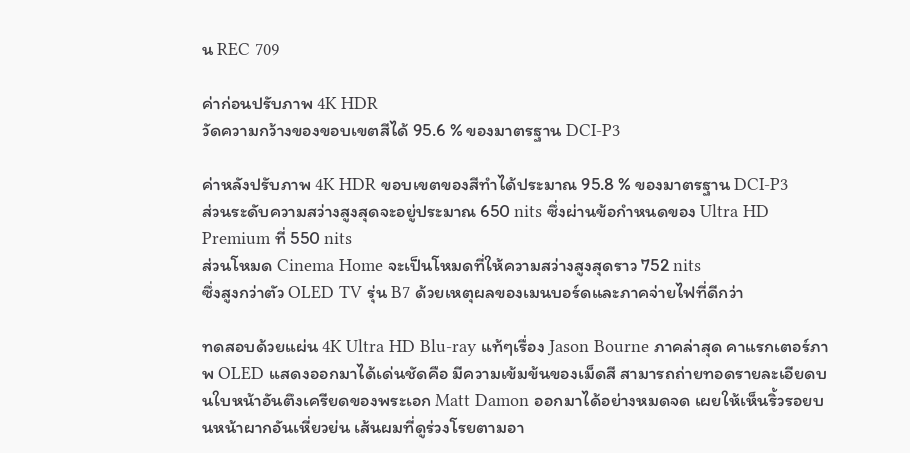น REC 709

ค่าก่อนปรับภาพ 4K HDR
วัดความกว้างของขอบเขตสีได้ 95.6 % ของมาตรฐาน DCI-P3

ค่าหลังปรับภาพ 4K HDR ขอบเขตของสีทำได้ประมาณ 95.8 % ของมาตรฐาน DCI-P3
ส่วนระดับความสว่างสูงสุดจะอยู่ประมาณ 650 nits ซึ่งผ่านข้อกำหนดของ Ultra HD Premium ที่ 550 nits
ส่วนโหมด Cinema Home จะเป็นโหมดที่ให้ความสว่างสูงสุดราว 752 nits
ซึ่งสูงกว่าตัว OLED TV รุ่น B7 ด้วยเหตุผลของเมนบอร์ดและภาคจ่ายไฟที่ดีกว่า

ทดสอบด้วยแผ่น 4K Ultra HD Blu-ray แท้ๆเรื่อง Jason Bourne ภาคล่าสุด คาแรกเตอร์ภาพ OLED แสดงออกมาได้เด่นชัดคือ มีความเข้มข้นของเม็ดสี สามารถถ่ายทอดรายละเอียดบนใบหน้าอันตึงเครียดของพระเอก Matt Damon ออกมาได้อย่างหมดจด เผยให้เห็นริ้วรอยบนหน้าผากอันเหี่ยวย่น เส้นผมที่ดูร่วงโรยตามอา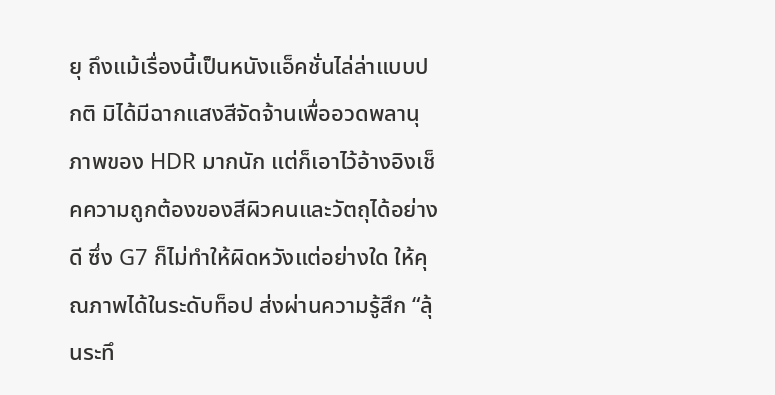ยุ ถึงแม้เรื่องนี้เป็นหนังแอ็คชั่นไล่ล่าแบบปกติ มิได้มีฉากแสงสีจัดจ้านเพื่ออวดพลานุภาพของ HDR มากนัก แต่ก็เอาไว้อ้างอิงเช็คความถูกต้องของสีผิวคนและวัตถุได้อย่างดี ซึ่ง G7 ก็ไม่ทำให้ผิดหวังแต่อย่างใด ให้คุณภาพได้ในระดับท็อป ส่งผ่านความรู้สึก “ลุ้นระทึ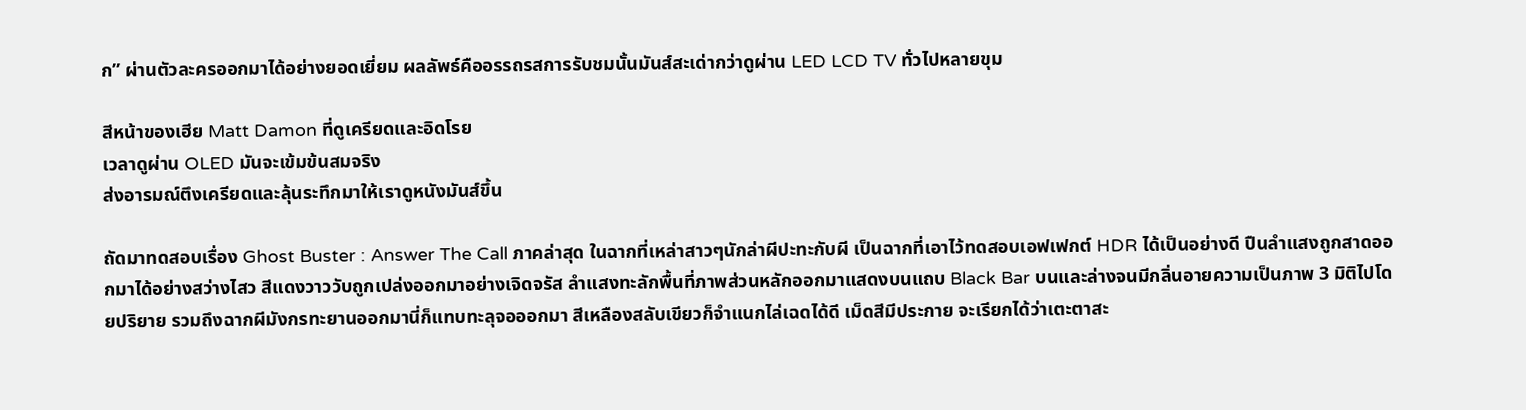ก” ผ่านตัวละครออกมาได้อย่างยอดเยี่ยม ผลลัพธ์คืออรรถรสการรับชมนั้นมันส์สะเด่ากว่าดูผ่าน LED LCD TV ทั่วไปหลายขุม

สีหน้าของเฮีย Matt Damon ที่ดูเครียดและอิดโรย
เวลาดูผ่าน OLED มันจะเข้มข้นสมจริง
ส่งอารมณ์ตึงเครียดและลุ้นระทึกมาให้เราดูหนังมันส์ขึ้น

ถัดมาทดสอบเรื่อง Ghost Buster : Answer The Call ภาคล่าสุด ในฉากที่เหล่าสาวๆนักล่าผีปะทะกับผี เป็นฉากที่เอาไว้ทดสอบเอฟเฟกต์ HDR ได้เป็นอย่างดี ปืนลำแสงถูกสาดออกมาได้อย่างสว่างไสว สีแดงวาววับถูกเปล่งออกมาอย่างเจิดจรัส ลำแสงทะลักพื้นที่ภาพส่วนหลักออกมาแสดงบนแถบ Black Bar บนและล่างจนมีกลิ่นอายความเป็นภาพ 3 มิติไปโดยปริยาย รวมถึงฉากผีมังกรทะยานออกมานี่ก็แทบทะลุจอออกมา สีเหลืองสลับเขียวก็จำแนกไล่เฉดได้ดี เม็ดสีมีประกาย จะเรียกได้ว่าเตะตาสะ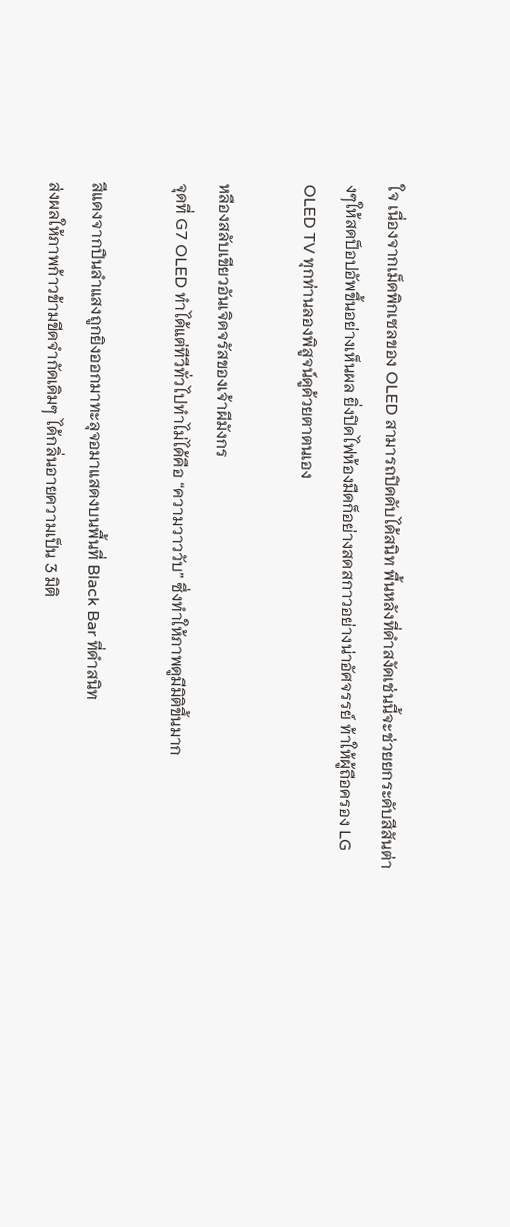ใจ เนื่องจากเม็ดพิกเซลของ OLED สามารถปิดดับได้สนิท พื้นหลังที่ดำสงัดเช่นนี้จะช่วยยกระดับสีสันต่างๆให้สดป็อปอัพขึ้นอย่างเห็นผล ยิ่งปิดไฟห้องมืดก็อย่างสดสกาวอย่างน่าอัศจรรย์ ท้าให้ผู้ถือครอง LG OLED TV ทุกท่านลองพิสูจน์ดูด้วยตาตนเอง

หลืองสลับเขียวอันเจิดจรัสของเจ้าผีมังกร
จุดที่ G7 OLED ทำได้แต่ทีวีทั่วไปทำไม่ได้คือ “ความวาววับ” ซึ่งทำให้ภาพดูมีมิติขึ้นมาก

สีแดงจากปืนลำแสงถูกยิงออกมาทะลุจอมาแสดงบนพื้นที่ Black Bar ที่ดำสนิท
ส่งผลให้ภาพก้าวข้ามขีดจำกัดเดิมๆ ได้กลิ่นอายความเป็น 3 มิติ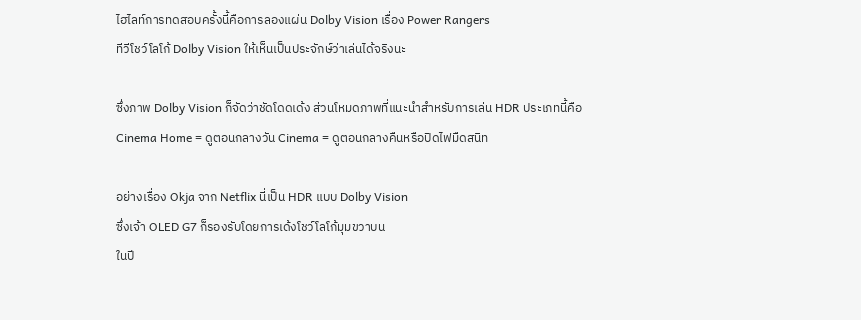ไฮไลท์การทดสอบครั้งนี้คือการลองแผ่น Dolby Vision เรื่อง Power Rangers
ทีวีโชว์โลโก้ Dolby Vision ให้เห็นเป็นประจักษ์ว่าเล่นได้จริงนะ

ซึ่งภาพ Dolby Vision ก็จัดว่าชัดโดดเด้ง ส่วนโหมดภาพที่แนะนำสำหรับการเล่น HDR ประเภทนี้คือ
Cinema Home = ดูตอนกลางวัน Cinema = ดูตอนกลางคืนหรือปิดไฟมืดสนิท

อย่างเรื่อง Okja จาก Netflix นี่เป็น HDR แบบ Dolby Vision
ซึ่งเจ้า OLED G7 ก็รองรับโดยการเด้งโชว์โลโก้มุมขวาบน
ในปี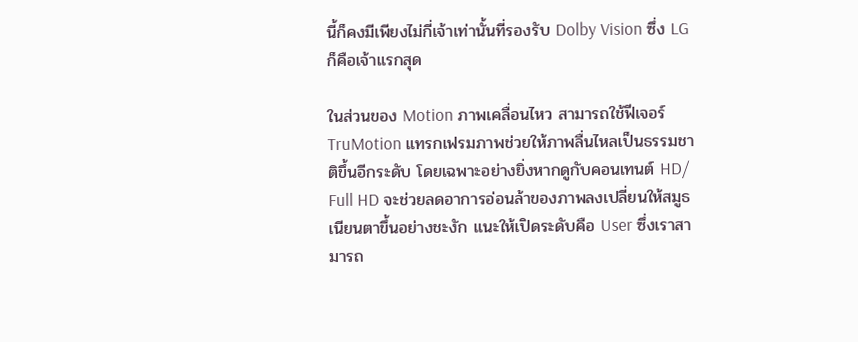นี้ก็คงมีเพียงไม่กี่เจ้าเท่านั้นที่รองรับ Dolby Vision ซึ่ง LG ก็คือเจ้าแรกสุด

ในส่วนของ Motion ภาพเคลื่อนไหว สามารถใช้ฟีเจอร์ TruMotion แทรกเฟรมภาพช่วยให้ภาพลื่นไหลเป็นธรรมชาติขึ้นอีกระดับ โดยเฉพาะอย่างยิ่งหากดูกับคอนเทนต์ HD/ Full HD จะช่วยลดอาการอ่อนล้าของภาพลงเปลี่ยนให้สมูธเนียนตาขึ้นอย่างชะงัก แนะให้เปิดระดับคือ User ซึ่งเราสามารถ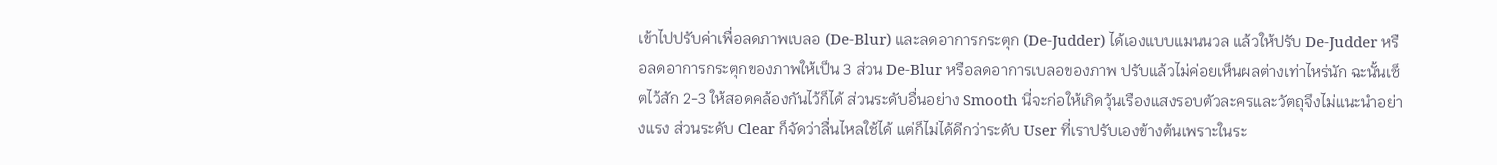เข้าไปปรับค่าเพื่อลดภาพเบลอ (De-Blur) และลดอาการกระตุก (De-Judder) ได้เองแบบแมนนวล แล้วให้ปรับ De-Judder หรือลดอาการกระตุกของภาพให้เป็น 3 ส่วน De-Blur หรือลดอาการเบลอของภาพ ปรับแล้วไม่ค่อยเห็นผลต่างเท่าไหร่นัก ฉะนั้นเซ็ตไว้สัก 2-3 ให้สอดคล้องกันไว้ก็ได้ ส่วนระดับอื่นอย่าง Smooth นี่จะก่อให้เกิดวุ้นเรืองแสงรอบตัวละครและวัตถุจึงไม่แนะนำอย่างแรง ส่วนระดับ Clear ก็จัดว่าลื่นไหลใช้ได้ แต่ก็ไม่ได้ดีกว่าระดับ User ที่เราปรับเองข้างต้นเพราะในระ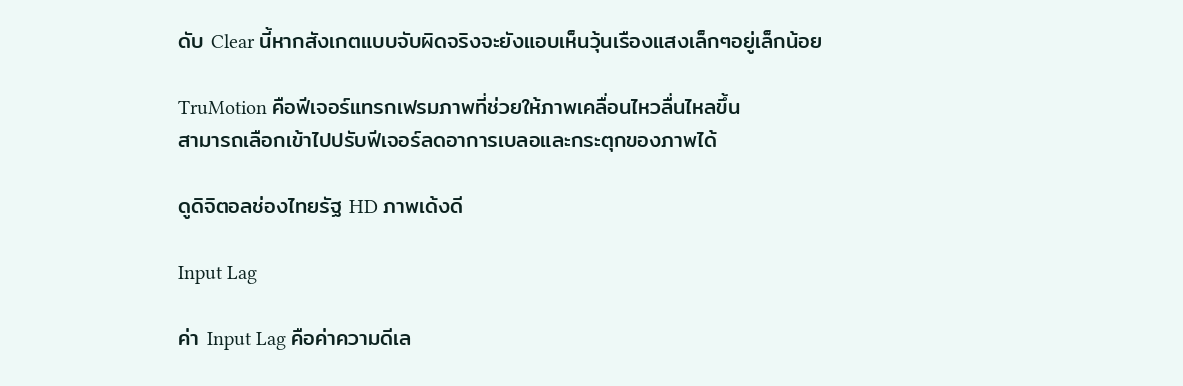ดับ Clear นี้หากสังเกตแบบจับผิดจริงจะยังแอบเห็นวุ้นเรืองแสงเล็กๆอยู่เล็กน้อย

TruMotion คือฟีเจอร์แทรกเฟรมภาพที่ช่วยให้ภาพเคลื่อนไหวลื่นไหลขึ้น
สามารถเลือกเข้าไปปรับฟีเจอร์ลดอาการเบลอและกระตุกของภาพได้

ดูดิจิตอลช่องไทยรัฐ HD ภาพเด้งดี

Input Lag

ค่า Input Lag คือค่าความดีเล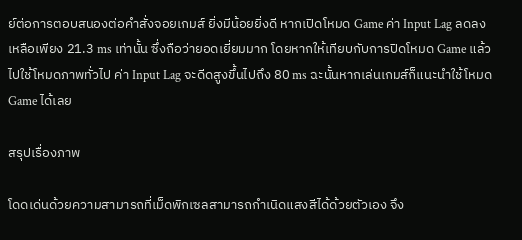ย์ต่อการตอบสนองต่อคำสั่งจอยเกมส์ ยิ่งมีน้อยยิ่งดี หากเปิดโหมด Game ค่า Input Lag ลดลงเหลือเพียง 21.3 ms เท่านั้น ซึ่งถือว่ายอดเยี่ยมมาก โดยหากให้เทียบกับการปิดโหมด Game แล้วไปใช้โหมดภาพทั่วไป ค่า Input Lag จะดีดสูงขึ้นไปถึง 80 ms ฉะนั้นหากเล่นเกมส์ก็แนะนำใช้โหมด Game ได้เลย

สรุปเรื่องภาพ

โดดเด่นด้วยความสามารถที่เม็ดพิกเซลสามารถกำเนิดแสงสีได้ด้วยตัวเอง จึง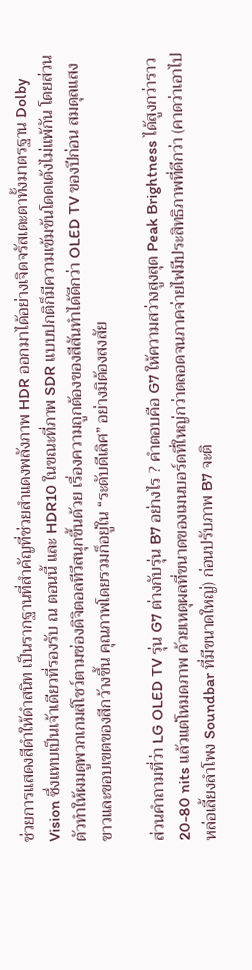ช่วยการแสดงสีดำให้ดำสนิท เป็นรากฐานที่สำคัญที่ช่วยสำแดงพลังภาพ HDR ออกมาได้อย่างเจิดจรัสเตะตาทั้งมาตรฐาน Dolby Vision ซึ่งแทบเป็นเจ้าเดียวที่รองรับ ณ ตอนนี้ และ HDR10 ในขณะที่ภาพ SDR แบบปกติก็มีความเข้มข้นโดดเด้งไม่แพ้กัน โดยส่วนตัวทำให้ผมดูพวกเกมส์โชว์ตามช่องดิจิตอลทีวีสนุกขึ้นด้วย เรื่องความถูกต้องของสีสันทำได้ดีกว่า OLED TV ของปีก่อน สมดุลแสงขาวและขอบเขตของสีกว้างขึ้น คุณภาพโดยรวมก็อยู่ใน “ระดับดีเลิศ” อย่างมิต้องสงสัย

ส่วนคำถามที่ว่า LG OLED TV รุ่น G7 ต่างกับรุ่น B7 อย่างไร ? คำตอบคือ G7 ให้ความสว่างสูงสุด Peak Brightness ได้สูงกว่าราว 20-80 nits แล้วแต่โหมดภาพ ด้วยเหตุผลที่ขนาดของเมนบอร์ดที่ใหญ่กว่าตลอดจนภาคจ่ายไฟมีประสิทธิภาพที่ดีกว่า (คาดว่าเอาไปหล่อเลี้ยงลำโพง Soundbar ที่มีขนาดใหญ่) ก่อนปรับภาพ B7 จะติ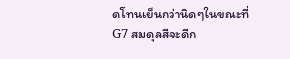ดโทนเย็นกว่านิดๆในขณะที่ G7 สมดุลสีจะดีก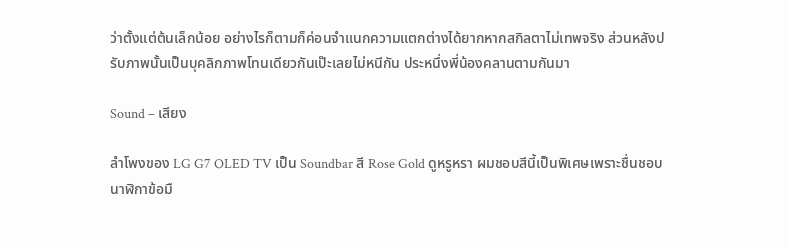ว่าตั้งแต่ต้นเล็กน้อย อย่างไรก็ตามก็ค่อนจำแนกความแตกต่างได้ยากหากสกิลตาไม่เทพจริง ส่วนหลังปรับภาพนั้นเป็นบุคลิกภาพโทนเดียวกันเป๊ะเลยไม่หนีกัน ประหนึ่งพี่น้องคลานตามกันมา

Sound – เสียง

ลำโพงของ LG G7 OLED TV เป็น Soundbar สี Rose Gold ดูหรูหรา ผมชอบสีนี้เป็นพิเศษเพราะชื่นชอบนาฬิกาข้อมื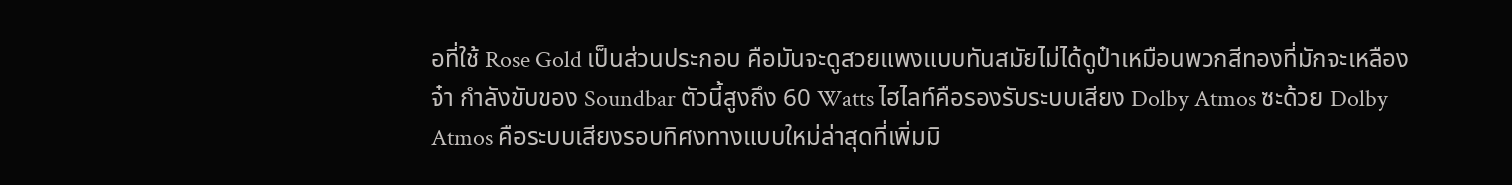อที่ใช้ Rose Gold เป็นส่วนประกอบ คือมันจะดูสวยแพงแบบทันสมัยไม่ได้ดูป๋าเหมือนพวกสีทองที่มักจะเหลืองจ๋า กำลังขับของ Soundbar ตัวนี้สูงถึง 60 Watts ไฮไลท์คือรองรับระบบเสียง Dolby Atmos ซะด้วย Dolby Atmos คือระบบเสียงรอบทิศงทางแบบใหม่ล่าสุดที่เพิ่มมิ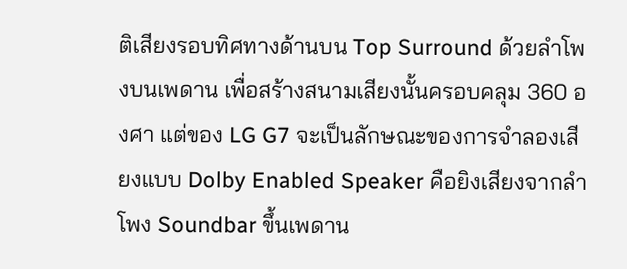ติเสียงรอบทิศทางด้านบน Top Surround ด้วยลำโพงบนเพดาน เพื่อสร้างสนามเสียงนั้นครอบคลุม 360 องศา แต่ของ LG G7 จะเป็นลักษณะของการจำลองเสียงแบบ Dolby Enabled Speaker คือยิงเสียงจากลำโพง Soundbar ขึ้นเพดาน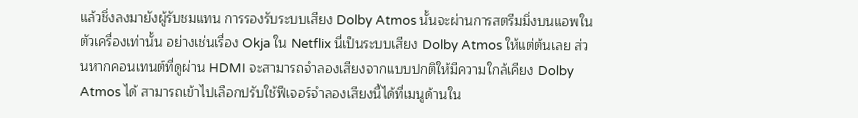แล้วชิ่งลงมายังผู้รับชมแทน การรองรับระบบเสียง Dolby Atmos นั้นจะผ่านการสตรีมมิ่งบนแอพในตัวเครื่องเท่านั้น อย่างเช่นเรื่อง Okja ใน Netflix นี่เป็นระบบเสียง Dolby Atmos ให้แต่ต้นเลย ส่วนหากคอนเทนต์ที่ดูผ่าน HDMI จะสามารถจำลองเสียงจากแบบปกติให้มีความใกล้เคียง Dolby Atmos ได้ สามารถเข้าไปเลือกปรับใช้ฟีเจอร์จำลองเสียงนี้ได้ที่เมนูด้านใน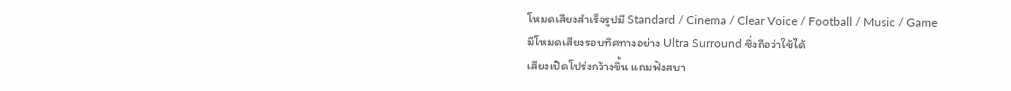โหมดเสียงสำเร็จรูปมี Standard / Cinema / Clear Voice / Football / Music / Game
มีโหมดเสียงรอบทิศทางอย่าง Ultra Surround ซึ่งถือว่าใช้ได้
เสียงเปิดโปร่งกว้างขึ้น แถมฟังสบา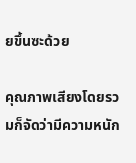ยขึ้นซะด้วย

คุณภาพเสียงโดยรวมก็จัดว่ามีความหนัก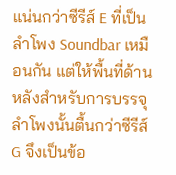แน่นกว่าซีรีส์ E ที่เป็นลำโพง Soundbar เหมือนกัน แต่ให้พื้นที่ด้านหลังสำหรับการบรรจุลำโพงนั้นตื้นกว่าซีรีส์ G จึงเป็นข้อ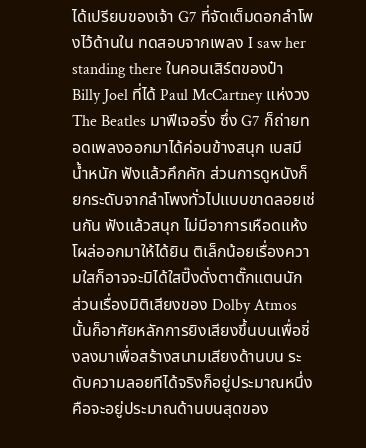ได้เปรียบของเจ้า G7 ที่จัดเต็มดอกลำโพงไว้ด้านใน ทดสอบจากเพลง I saw her standing there ในคอนเสิร์ตของป๋า Billy Joel ที่ได้ Paul McCartney แห่งวง The Beatles มาฟีเจอริ่ง ซึ่ง G7 ก็ถ่ายทอดเพลงออกมาได้ค่อนข้างสนุก เบสมีน้ำหนัก ฟังแล้วคึกคัก ส่วนการดูหนังก็ยกระดับจากลำโพงทั่วไปแบบขาดลอยเช่นกัน ฟังแล้วสนุก ไม่มีอาการเหือดแห้งโผล่ออกมาให้ได้ยิน ติเล็กน้อยเรื่องความใสก็อาจจะมิได้ใสปิ๊งดั่งตาตั๊กแตนนัก ส่วนเรื่องมิติเสียงของ Dolby Atmos นั้นก็อาศัยหลักการยิงเสียงขึ้นบนเพื่อชิ่งลงมาเพื่อสร้างสนามเสียงด้านบน ระดับความลอยทีได้จริงก็อยู่ประมาณหนึ่งคือจะอยู่ประมาณด้านบนสุดของ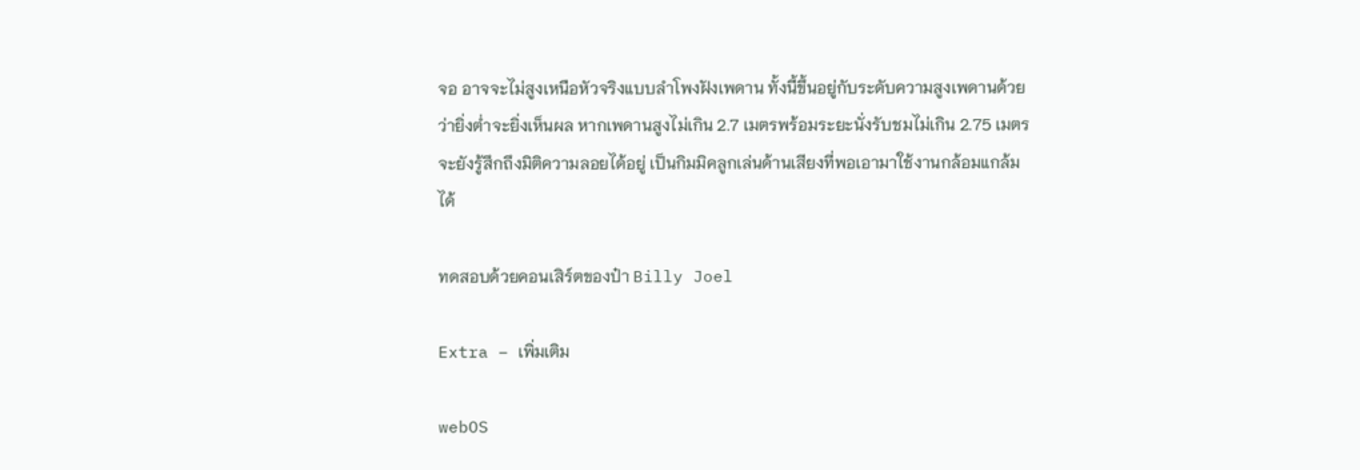จอ อาจจะไม่สูงเหนือหัวจริงแบบลำโพงฝังเพดาน ทั้งนี้ขึ้นอยู่กับระดับความสูงเพดานด้วยว่ายิ่งต่ำจะยิ่งเห็นผล หากเพดานสูงไม่เกิน 2.7 เมตรพร้อมระยะนั่งรับชมไม่เกิน 2.75 เมตรจะยังรู้สึกถึงมิติความลอยได้อยู่ เป็นกิมมิคลูกเล่นด้านเสียงที่พอเอามาใช้งานกล้อมแกล้มได้

ทดสอบด้วยคอนเสิร์ตของป๋า Billy Joel

Extra – เพิ่มเติม

webOS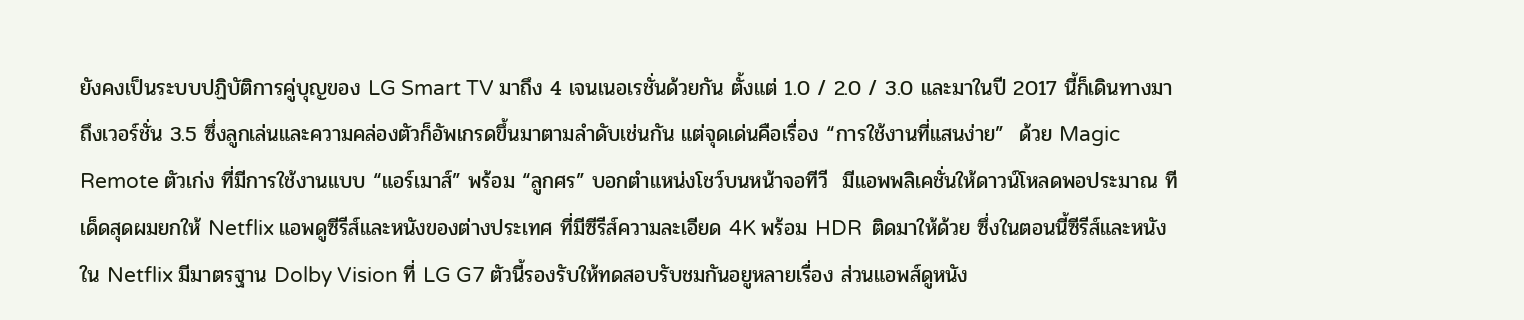ยังคงเป็นระบบปฏิบัติการคู่บุญของ LG Smart TV มาถึง 4 เจนเนอเรชั่นด้วยกัน ตั้งแต่ 1.0 / 2.0 / 3.0 และมาในปี 2017 นี้ก็เดินทางมาถึงเวอร์ชั่น 3.5 ซึ่งลูกเล่นและความคล่องตัวก็อัพเกรดขึ้นมาตามลำดับเช่นกัน แต่จุดเด่นคือเรื่อง “การใช้งานที่แสนง่าย”  ด้วย Magic Remote ตัวเก่ง ที่มีการใช้งานแบบ “แอร์เมาส์” พร้อม “ลูกศร” บอกตำแหน่งโชว์บนหน้าจอทีวี  มีแอพพลิเคชั่นให้ดาวน์โหลดพอประมาณ ทีเด็ดสุดผมยกให้ Netflix แอพดูซีรีส์และหนังของต่างประเทศ ที่มีซีรีส์ความละเอียด 4K พร้อม HDR  ติดมาให้ด้วย ซึ่งในตอนนี้ซีรีส์และหนังใน Netflix มีมาตรฐาน Dolby Vision ที่ LG G7 ตัวนี้รองรับให้ทดสอบรับชมกันอยูหลายเรื่อง ส่วนแอพส์ดูหนัง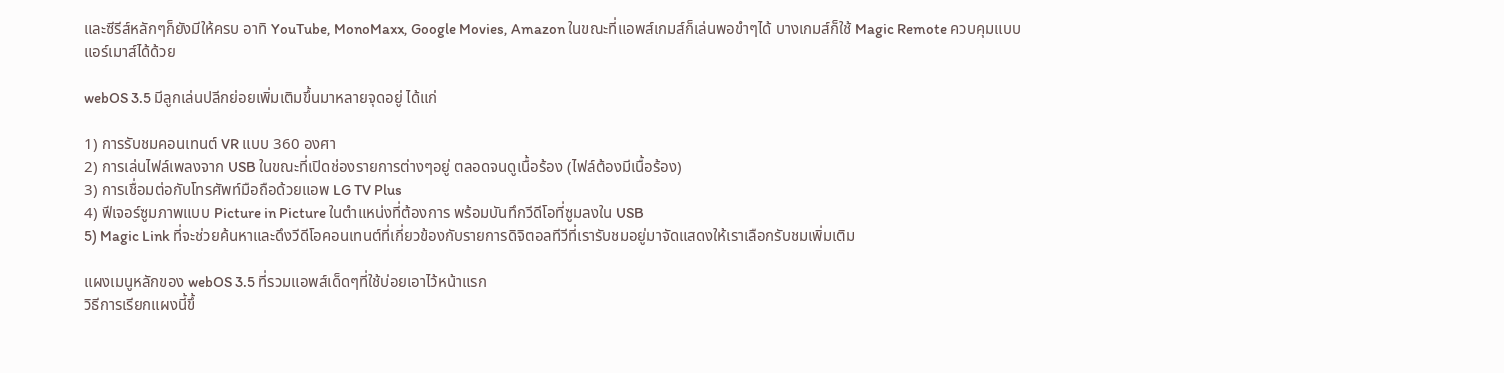และซีรีส์หลักๆก็ยังมีให้ครบ อาทิ YouTube, MonoMaxx, Google Movies, Amazon ในขณะที่แอพส์เกมส์ก็เล่นพอขำๆได้ บางเกมส์ก็ใช้ Magic Remote ควบคุมแบบแอร์เมาส์ได้ด้วย

webOS 3.5 มีลูกเล่นปลีกย่อยเพิ่มเติมขึ้นมาหลายจุดอยู่ ได้แก่

1) การรับชมคอนเทนต์ VR แบบ 360 องศา
2) การเล่นไฟล์เพลงจาก USB ในขณะที่เปิดช่องรายการต่างๆอยู่ ตลอดจนดูเนื้อร้อง (ไฟล์ต้องมีเนื้อร้อง)
3) การเชื่อมต่อกับโทรศัพท์มือถือด้วยแอพ LG TV Plus
4) ฟีเจอร์ซูมภาพแบบ Picture in Picture ในตำแหน่งที่ต้องการ พร้อมบันทึกวีดีโอที่ซูมลงใน USB
5) Magic Link ที่จะช่วยค้นหาและดึงวีดีโอคอนเทนต์ที่เกี่ยวข้องกับรายการดิจิตอลทีวีที่เรารับชมอยู่มาจัดแสดงให้เราเลือกรับชมเพิ่มเติม

แผงเมนูหลักของ webOS 3.5 ที่รวมแอพส์เด็ดๆที่ใช้บ่อยเอาไว้หน้าแรก
วิธีการเรียกแผงนี้ขึ้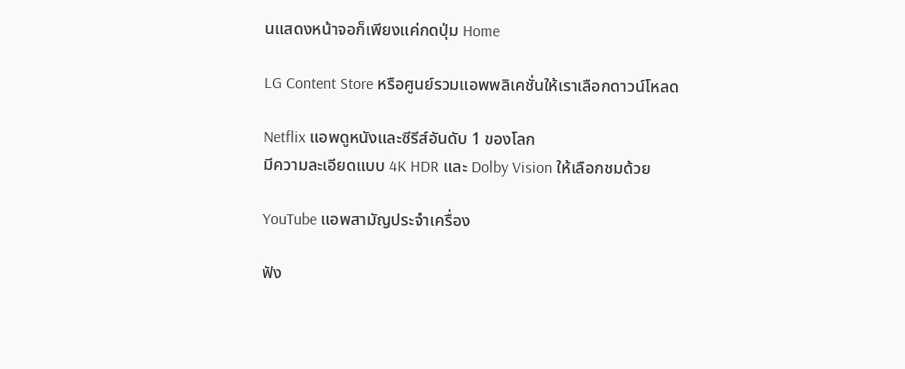นแสดงหน้าจอก็เพียงแค่กดปุ่ม Home

LG Content Store หรือศูนย์รวมแอพพลิเคชั่นให้เราเลือกดาวน์โหลด

Netflix แอพดูหนังและซีรีส์อันดับ 1 ของโลก
มีความละเอียดแบบ 4K HDR และ Dolby Vision ให้เลือกชมด้วย

YouTube แอพสามัญประจำเครื่อง

ฟัง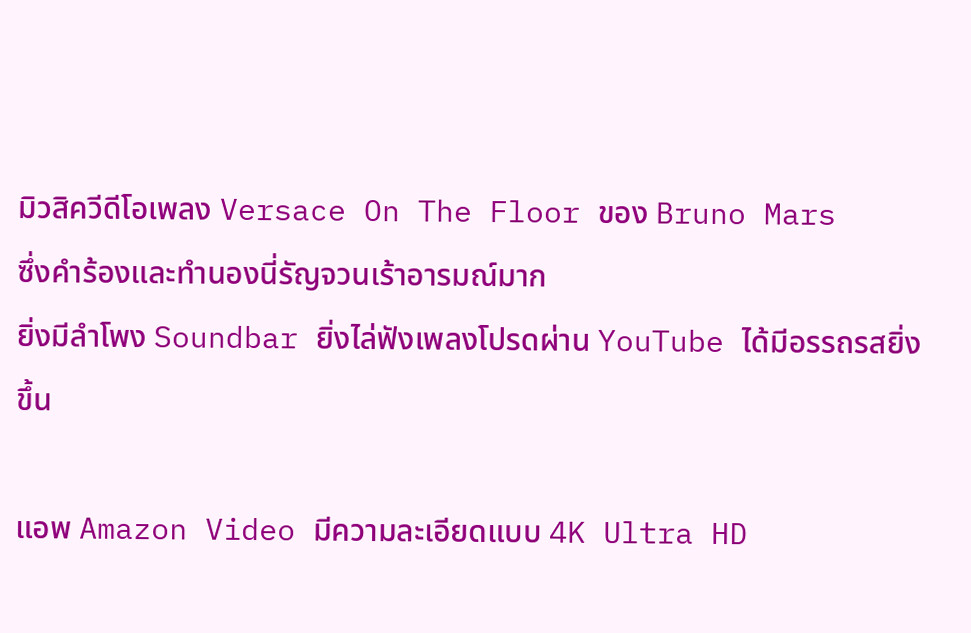มิวสิควีดีโอเพลง Versace On The Floor ของ Bruno Mars
ซึ่งคำร้องและทำนองนี่รัญจวนเร้าอารมณ์มาก
ยิ่งมีลำโพง Soundbar ยิ่งไล่ฟังเพลงโปรดผ่าน YouTube ได้มีอรรถรสยิ่งขึ้น

แอพ Amazon Video มีความละเอียดแบบ 4K Ultra HD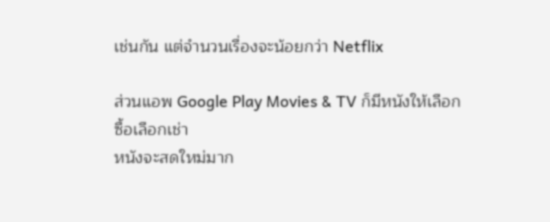เช่นกัน แต่จำนวนเรื่องจะน้อยกว่า Netflix

ส่วนแอพ Google Play Movies & TV ก็มีหนังให้เลือกซื้อเลือกเช่า
หนังจะสดใหม่มาก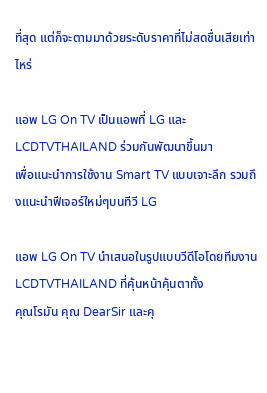ที่สุด แต่ก็จะตามมาด้วยระดับราคาที่ไม่สดชื่นเสียเท่าไหร่

แอพ LG On TV เป็นแอพที่ LG และ LCDTVTHAILAND ร่วมกันพัฒนาขึ้นมา
เพื่อแนะนำการใช้งาน Smart TV แบบเจาะลึก รวมถึงแนะนำฟีเจอร์ใหม่ๆบนทีวี LG

แอพ LG On TV นำเสนอในรูปแบบวีดีโอโดยทีมงาน LCDTVTHAILAND ที่คุ้นหน้าคุ้นตาทั้ง
คุณโรมัน คุณ DearSir และคุ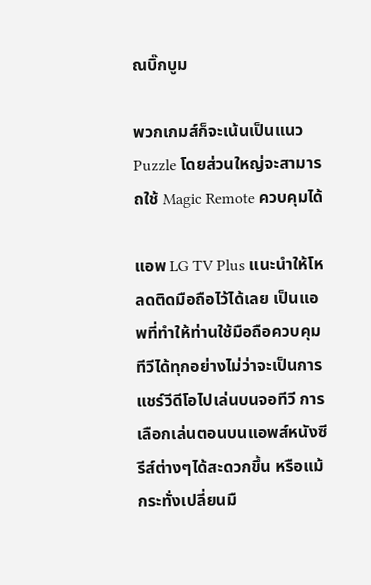ณบิ๊กบูม

พวกเกมส์ก็จะเน้นเป็นแนว Puzzle โดยส่วนใหญ่จะสามารถใช้ Magic Remote ควบคุมได้

แอพ LG TV Plus แนะนำให้โหลดติดมือถือไว้ได้เลย เป็นแอพที่ทำให้ท่านใช้มือถือควบคุมทีวีได้ทุกอย่างไม่ว่าจะเป็นการแชร์วีดีโอไปเล่นบนจอทีวี การเลือกเล่นตอนบนแอพส์หนังซีรีส์ต่างๆได้สะดวกขึ้น หรือแม้กระทั่งเปลี่ยนมื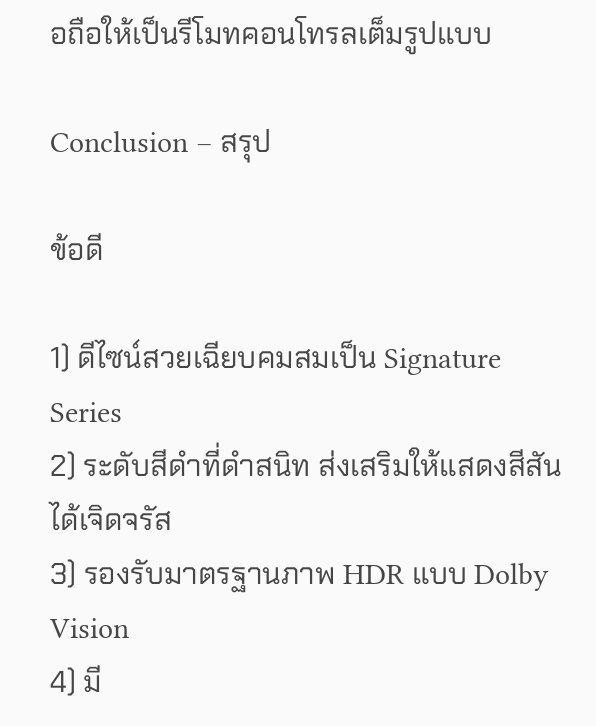อถือให้เป็นรีโมทคอนโทรลเต็มรูปแบบ

Conclusion – สรุป

ข้อดี

1) ดีไซน์สวยเฉียบคมสมเป็น Signature Series
2) ระดับสีดำที่ดำสนิท ส่งเสริมให้แสดงสีสันได้เจิดจรัส
3) รองรับมาตรฐานภาพ HDR แบบ Dolby Vision
4) มี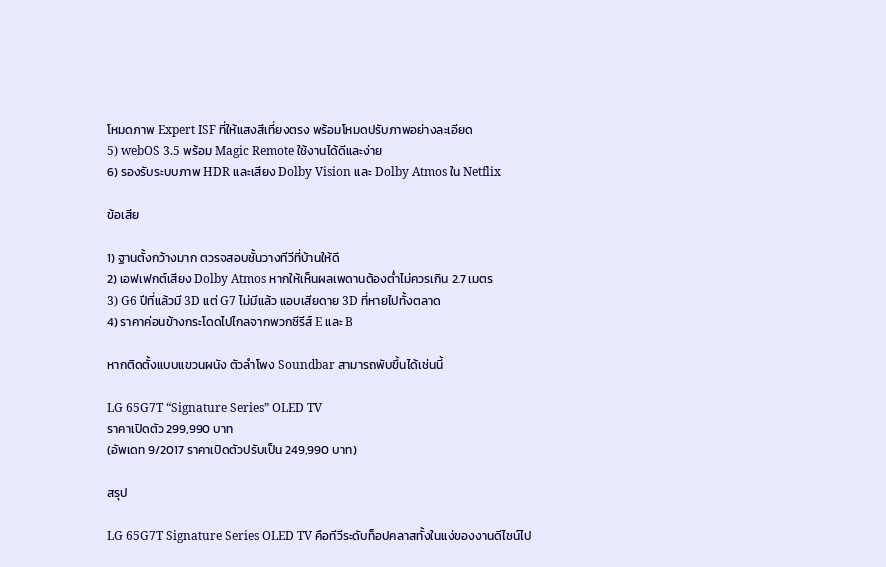โหมดภาพ Expert ISF ที่ให้แสงสีเที่ยงตรง พร้อมโหมดปรับภาพอย่างละเอียด
5) webOS 3.5 พร้อม Magic Remote ใช้งานได้ดีและง่าย
6) รองรับระบบภาพ HDR และเสียง Dolby Vision และ Dolby Atmos ใน Netflix

ข้อเสีย

1) ฐานตั้งกว้างมาก ตวรจสอบชั้นวางทีวีที่บ้านให้ดี
2) เอฟเฟกต์เสียง Dolby Atmos หากให้เห็นผลเพดานต้องต่ำไม่ควรเกิน 2.7 เมตร
3) G6 ปีที่แล้วมี 3D แต่ G7 ไม่มีแล้ว แอบเสียดาย 3D ที่หายไปทั้งตลาด
4) ราคาค่อนข้างกระโดดไปไกลจากพวกซีรีส์ E และ B

หากติดตั้งแบบแขวนผนัง ตัวลำโพง Soundbar สามารถพับขึ้นได้เช่นนี้

LG 65G7T “Signature Series” OLED TV
ราคาเปิดตัว 299,990 บาท
(อัพเดท 9/2017 ราคาเปิดตัวปรับเป็น 249,990 บาท)

สรุป

LG 65G7T Signature Series OLED TV คือทีวีระดับท็อปคลาสทั้งในแง่ของงานดีไซน์ไป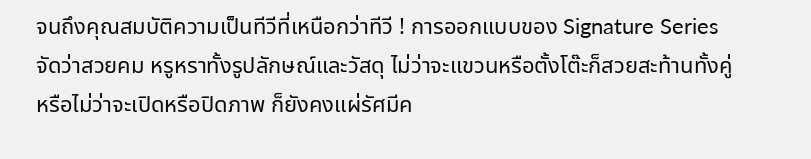จนถึงคุณสมบัติความเป็นทีวีที่เหนือกว่าทีวี ! การออกแบบของ Signature Series จัดว่าสวยคม หรูหราทั้งรูปลักษณ์และวัสดุ ไม่ว่าจะแขวนหรือตั้งโต๊ะก็สวยสะท้านทั้งคู่ หรือไม่ว่าจะเปิดหรือปิดภาพ ก็ยังคงแผ่รัศมีค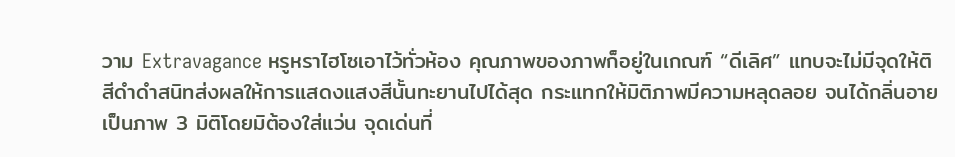วาม Extravagance หรูหราไฮโซเอาไว้ทั่วห้อง คุณภาพของภาพก็อยู่ในเกณฑ์ “ดีเลิศ” แทบจะไม่มีจุดให้ติ สีดำดำสนิทส่งผลให้การแสดงแสงสีนั้นทะยานไปได้สุด กระแทกให้มิติภาพมีความหลุดลอย จนได้กลิ่นอายเป็นภาพ 3 มิติโดยมิต้องใส่แว่น จุดเด่นที่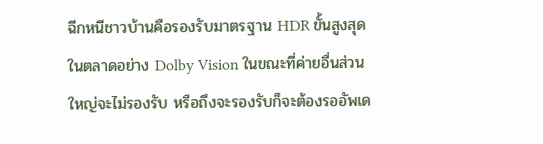ฉีกหนีชาวบ้านคือรองรับมาตรฐาน HDR ขั้นสูงสุดในตลาดอย่าง Dolby Vision ในขณะที่ค่ายอื่นส่วนใหญ่จะไม่รองรับ หรือถึงจะรองรับก็จะต้องรออัพเด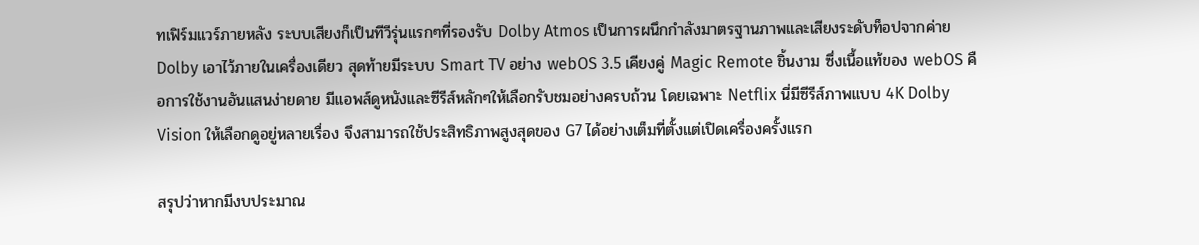ทเฟิร์มแวร์ภายหลัง ระบบเสียงก็เป็นทีวีรุ่นแรกๆที่รองรับ Dolby Atmos เป็นการผนึกกำลังมาตรฐานภาพและเสียงระดับท็อปจากค่าย Dolby เอาไว้ภายในเครื่องเดียว สุดท้ายมีระบบ Smart TV อย่าง webOS 3.5 เคียงคู่ Magic Remote ชิ้นงาม ซึ่งเนื้อแท้ของ webOS คือการใช้งานอันแสนง่ายดาย มีแอพส์ดูหนังและซีรีส์หลักๆให้เลือกรับชมอย่างครบถ้วน โดยเฉพาะ Netflix นี่มีซีรีส์ภาพแบบ 4K Dolby Vision ให้เลือกดูอยู่หลายเรื่อง จึงสามารถใช้ประสิทธิภาพสูงสุดของ G7 ได้อย่างเต็มที่ตั้งแต่เปิดเครื่องครั้งแรก

สรุปว่าหากมีงบประมาณ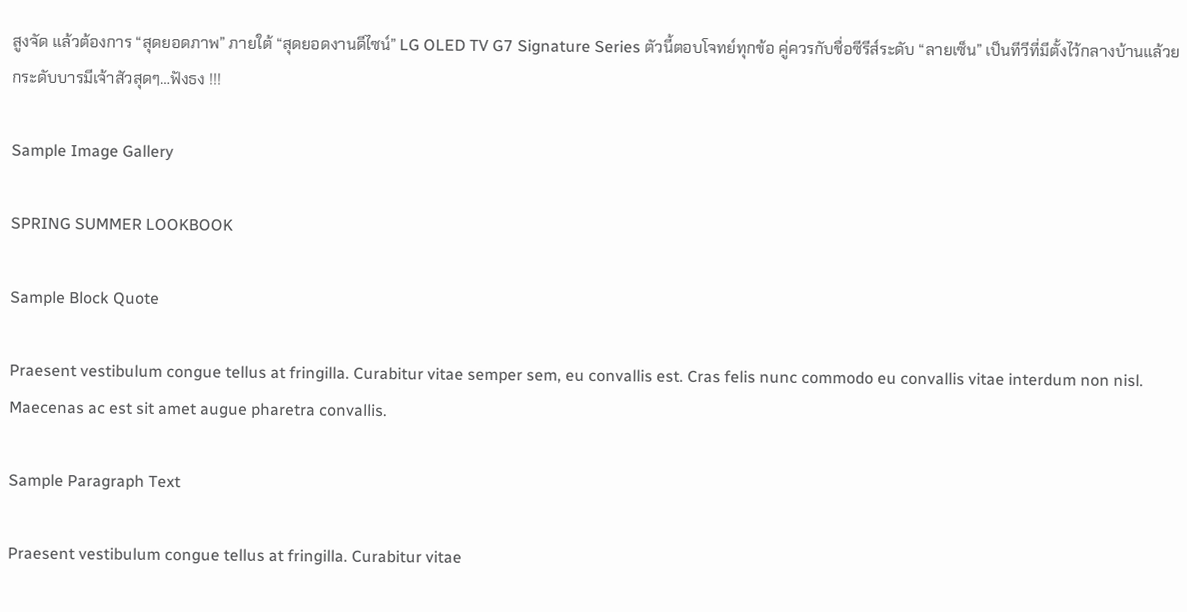สูงจัด แล้วต้องการ “สุดยอดภาพ” ภายใต้ “สุดยอดงานดีไซน์” LG OLED TV G7 Signature Series ตัวนี้ตอบโจทย์ทุกข้อ คู่ควรกับชื่อซีรีส์ระดับ “ลายเซ็น” เป็นทีวีที่มีตั้งไว้กลางบ้านแล้วยกระดับบารมีเจ้าสัวสุดๆ…ฟังธง !!!

Sample Image Gallery

SPRING SUMMER LOOKBOOK

Sample Block Quote

Praesent vestibulum congue tellus at fringilla. Curabitur vitae semper sem, eu convallis est. Cras felis nunc commodo eu convallis vitae interdum non nisl. Maecenas ac est sit amet augue pharetra convallis.

Sample Paragraph Text

Praesent vestibulum congue tellus at fringilla. Curabitur vitae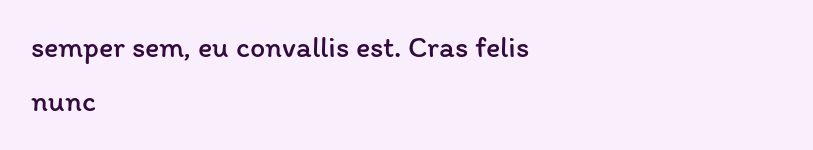semper sem, eu convallis est. Cras felis nunc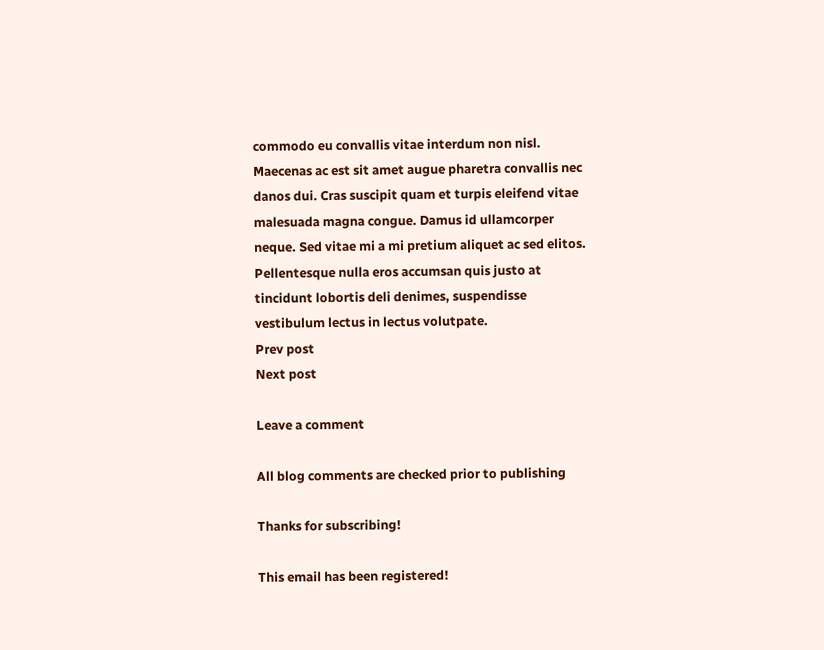commodo eu convallis vitae interdum non nisl. Maecenas ac est sit amet augue pharetra convallis nec danos dui. Cras suscipit quam et turpis eleifend vitae malesuada magna congue. Damus id ullamcorper neque. Sed vitae mi a mi pretium aliquet ac sed elitos. Pellentesque nulla eros accumsan quis justo at tincidunt lobortis deli denimes, suspendisse vestibulum lectus in lectus volutpate.
Prev post
Next post

Leave a comment

All blog comments are checked prior to publishing

Thanks for subscribing!

This email has been registered!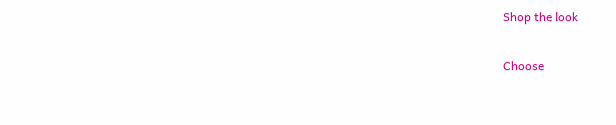Shop the look

Choose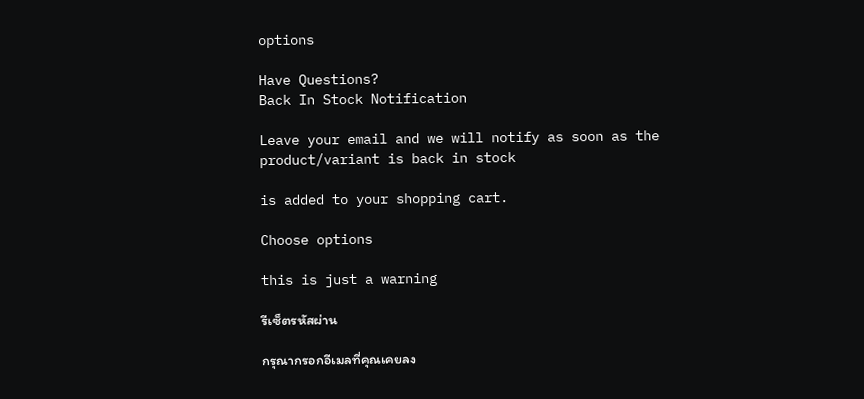options

Have Questions?
Back In Stock Notification

Leave your email and we will notify as soon as the product/variant is back in stock

is added to your shopping cart.

Choose options

this is just a warning

รีเซ็ตรหัสผ่าน

กรุณากรอกอีเมลที่คุณเคยลง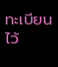ทะเบียนไว้